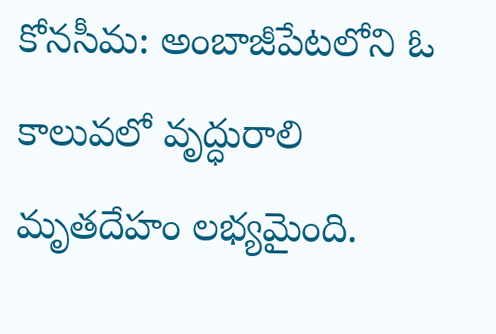కోనసీమ: అంబాజీపేటలోని ఓ కాలువలో వృద్ధురాలి మృతదేహం లభ్యమైంది.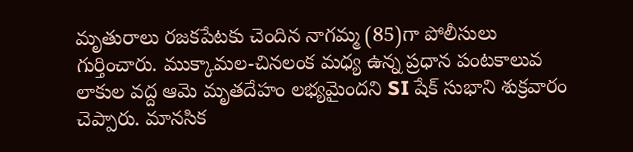మృతురాలు రజకపేటకు చెందిన నాగమ్మ (85)గా పోలీసులు గుర్తించారు. ముక్కామల-చినలంక మధ్య ఉన్న ప్రధాన పంటకాలువ లాకుల వద్ద ఆమె మృతదేహం లభ్యమైందని SI షేక్ సుభాని శుక్రవారం చెప్పారు. మానసిక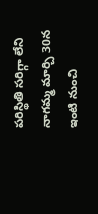పరిస్థితి సరిగ్గా లేని నాగమ్మ మార్చి 30న ఇంటి నుంచి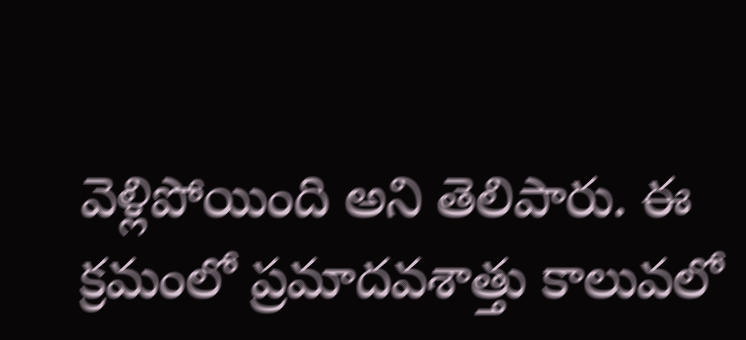వెళ్లిపోయింది అని తెలిపారు. ఈ క్రమంలో ప్రమాదవశాత్తు కాలువలో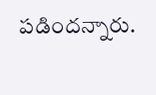పడిందన్నారు.